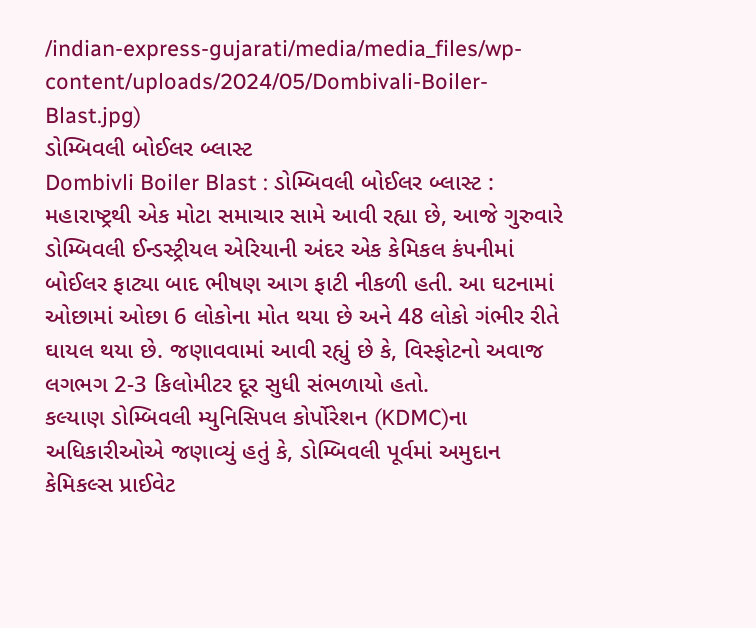/indian-express-gujarati/media/media_files/wp-content/uploads/2024/05/Dombivali-Boiler-Blast.jpg)
ડોમ્બિવલી બોઈલર બ્લાસ્ટ
Dombivli Boiler Blast : ડોમ્બિવલી બોઈલર બ્લાસ્ટ : મહારાષ્ટ્રથી એક મોટા સમાચાર સામે આવી રહ્યા છે, આજે ગુરુવારે ડોમ્બિવલી ઈન્ડસ્ટ્રીયલ એરિયાની અંદર એક કેમિકલ કંપનીમાં બોઈલર ફાટ્યા બાદ ભીષણ આગ ફાટી નીકળી હતી. આ ઘટનામાં ઓછામાં ઓછા 6 લોકોના મોત થયા છે અને 48 લોકો ગંભીર રીતે ઘાયલ થયા છે. જણાવવામાં આવી રહ્યું છે કે, વિસ્ફોટનો અવાજ લગભગ 2-3 કિલોમીટર દૂર સુધી સંભળાયો હતો.
કલ્યાણ ડોમ્બિવલી મ્યુનિસિપલ કોર્પોરેશન (KDMC)ના અધિકારીઓએ જણાવ્યું હતું કે, ડોમ્બિવલી પૂર્વમાં અમુદાન કેમિકલ્સ પ્રાઈવેટ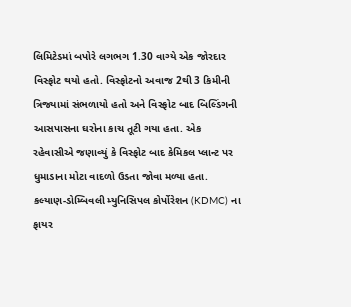લિમિટેડમાં બપોરે લગભગ 1.30 વાગ્યે એક જોરદાર વિસ્ફોટ થયો હતો. વિસ્ફોટનો અવાજ 2થી 3 કિમીની ત્રિજ્યામાં સંભળાયો હતો અને વિસ્ફોટ બાદ બિલ્ડિંગની આસપાસના ઘરોના કાચ તૂટી ગયા હતા. એક રહેવાસીએ જણાવ્યું કે વિસ્ફોટ બાદ કેમિકલ પ્લાન્ટ પર ધુમાડાના મોટા વાદળો ઉડતા જોવા મળ્યા હતા.
કલ્યાણ-ડોમ્બિવલી મ્યુનિસિપલ કોર્પોરેશન (KDMC) ના ફાયર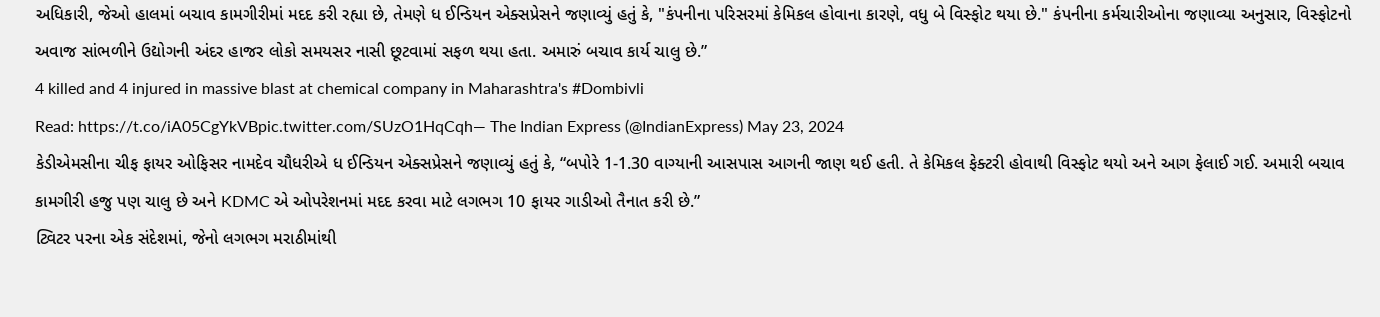અધિકારી, જેઓ હાલમાં બચાવ કામગીરીમાં મદદ કરી રહ્યા છે, તેમણે ધ ઈન્ડિયન એક્સપ્રેસને જણાવ્યું હતું કે, "કંપનીના પરિસરમાં કેમિકલ હોવાના કારણે, વધુ બે વિસ્ફોટ થયા છે." કંપનીના કર્મચારીઓના જણાવ્યા અનુસાર, વિસ્ફોટનો અવાજ સાંભળીને ઉદ્યોગની અંદર હાજર લોકો સમયસર નાસી છૂટવામાં સફળ થયા હતા. અમારું બચાવ કાર્ય ચાલુ છે.”
4 killed and 4 injured in massive blast at chemical company in Maharashtra's #Dombivli
Read: https://t.co/iA05CgYkVBpic.twitter.com/SUzO1HqCqh— The Indian Express (@IndianExpress) May 23, 2024
કેડીએમસીના ચીફ ફાયર ઓફિસર નામદેવ ચૌધરીએ ધ ઈન્ડિયન એક્સપ્રેસને જણાવ્યું હતું કે, “બપોરે 1-1.30 વાગ્યાની આસપાસ આગની જાણ થઈ હતી. તે કેમિકલ ફેક્ટરી હોવાથી વિસ્ફોટ થયો અને આગ ફેલાઈ ગઈ. અમારી બચાવ કામગીરી હજુ પણ ચાલુ છે અને KDMC એ ઓપરેશનમાં મદદ કરવા માટે લગભગ 10 ફાયર ગાડીઓ તૈનાત કરી છે.”
ટ્વિટર પરના એક સંદેશમાં, જેનો લગભગ મરાઠીમાંથી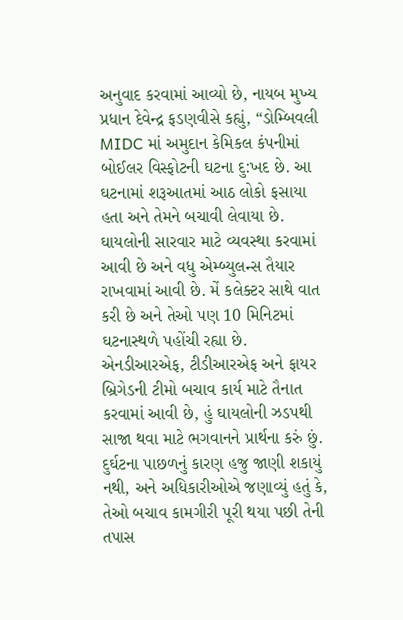અનુવાદ કરવામાં આવ્યો છે, નાયબ મુખ્ય પ્રધાન દેવેન્દ્ર ફડણવીસે કહ્યું, “ડોમ્બિવલી MIDC માં અમુદાન કેમિકલ કંપનીમાં બોઈલર વિસ્ફોટની ઘટના દુ:ખદ છે. આ ઘટનામાં શરૂઆતમાં આઠ લોકો ફસાયા હતા અને તેમને બચાવી લેવાયા છે. ઘાયલોની સારવાર માટે વ્યવસ્થા કરવામાં આવી છે અને વધુ એમ્બ્યુલન્સ તૈયાર રાખવામાં આવી છે. મેં કલેક્ટર સાથે વાત કરી છે અને તેઓ પણ 10 મિનિટમાં ઘટનાસ્થળે પહોંચી રહ્યા છે. એનડીઆરએફ, ટીડીઆરએફ અને ફાયર બ્રિગેડની ટીમો બચાવ કાર્ય માટે તૈનાત કરવામાં આવી છે, હું ઘાયલોની ઝડપથી સાજા થવા માટે ભગવાનને પ્રાર્થના કરું છું.
દુર્ઘટના પાછળનું કારણ હજુ જાણી શકાયું નથી, અને અધિકારીઓએ જણાવ્યું હતું કે, તેઓ બચાવ કામગીરી પૂરી થયા પછી તેની તપાસ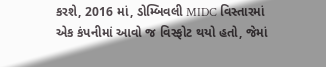કરશે, 2016 માં, ડોમ્બિવલી MIDC વિસ્તારમાં એક કંપનીમાં આવો જ વિસ્ફોટ થયો હતો, જેમાં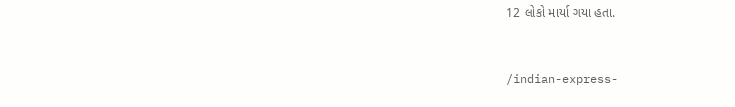12 લોકો માર્યા ગયા હતા.


/indian-express-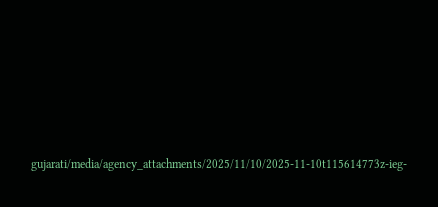gujarati/media/agency_attachments/2025/11/10/2025-11-10t115614773z-ieg-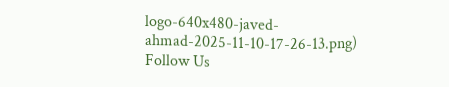logo-640x480-javed-ahmad-2025-11-10-17-26-13.png)
Follow Us